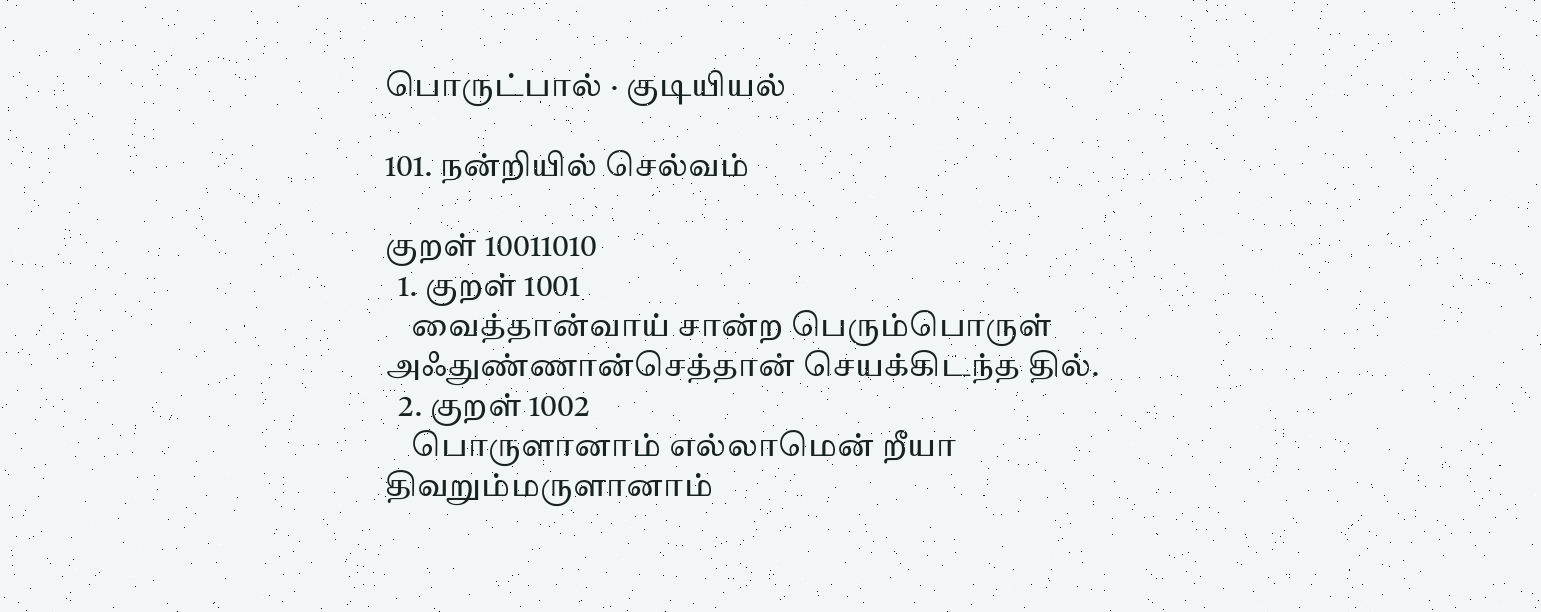பொருட்பால் · குடியியல்

101. நன்றியில் செல்வம்

குறள் 10011010
  1. குறள் 1001
    வைத்தான்வாய் சான்ற பெரும்பொருள் அஃதுண்ணான்செத்தான் செயக்கிடந்த தில்.
  2. குறள் 1002
    பொருளானாம் எல்லாமென் றீயா திவறும்மருளானாம்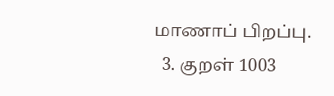மாணாப் பிறப்பு.
  3. குறள் 1003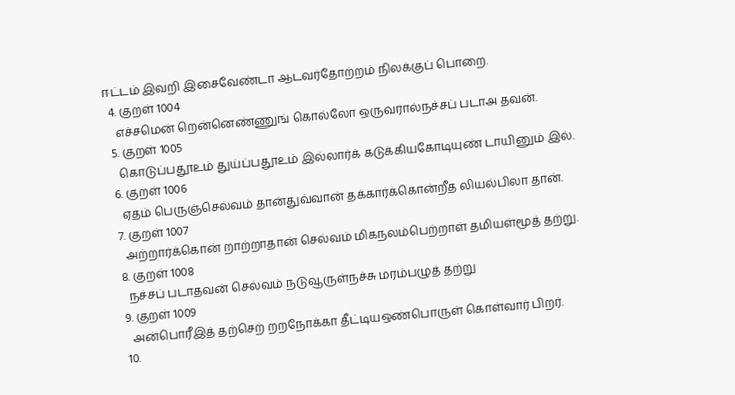ஈட்டம் இவறி இசைவேண்டா ஆடவர்தோற்றம் நிலக்குப் பொறை.
  4. குறள் 1004
    எச்சமென் றென்னெண்ணுங் கொல்லோ ஒருவரால்நச்சப் படாஅ தவன்.
  5. குறள் 1005
    கொடுப்பதூஉம் துய்ப்பதூஉம் இல்லார்க் கடுக்கியகோடியுண் டாயினும் இல்.
  6. குறள் 1006
    ஏதம் பெருஞ்செல்வம் தான்துவ்வான் தக்கார்க்கொன்றீத லியல்பிலா தான்.
  7. குறள் 1007
    அற்றார்க்கொன் றாற்றாதான் செல்வம் மிகநலம்பெற்றாள் தமியள்மூத் தற்று.
  8. குறள் 1008
    நச்சப் படாதவன் செல்வம் நடுவூருள்நச்சு மரம்பழுத் தற்று
  9. குறள் 1009
    அன்பொரீஇத் தற்செற் றறநோக்கா தீட்டியஒண்பொருள் கொள்வார் பிறர்.
  10.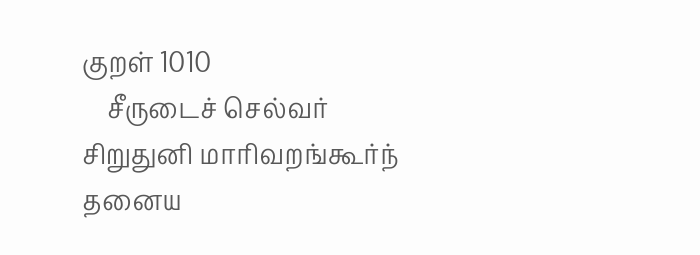குறள் 1010
    சீருடைச் செல்வர் சிறுதுனி மாரிவறங்கூர்ந் தனைய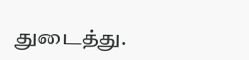துடைத்து.